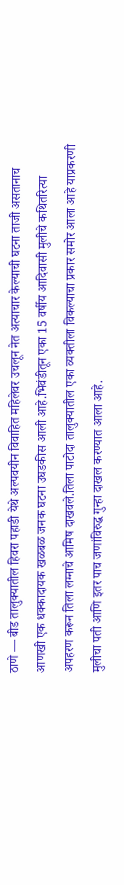ठाणे — बीड तालुक्यातील हिवरा पहाडी येथे अल्पवयीन विवाहित महिलेवर उचलून नेत अत्याचार केल्याची घटना ताजी असतानाच आणखी एक धक्कादायक खळबळ जनक घटना उघडकीस आली आहे.भिवंडीतून एका 15 वर्षीय आदिवासी मुलीचे कथितरित्या अपहरण करून तिला लग्नाचे आमिष दाखवले.तिला पाटोदा तालुक्यातील एका व्यक्तीला विकल्याचा प्रकार समोर आला आहे याप्रकरणी मुलीचा पती आणि इतर पाच जणांविरुद्ध गुन्हा दाखल करण्यात आला आहे.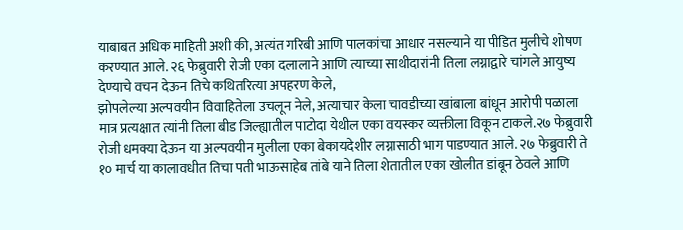याबाबत अधिक माहिती अशी की, अत्यंत गरिबी आणि पालकांचा आधार नसल्याने या पीडित मुलीचे शोषण करण्यात आले. २६ फेब्रुवारी रोजी एका दलालाने आणि त्याच्या साथीदारांनी तिला लग्नाद्वारे चांगले आयुष्य देण्याचे वचन देऊन तिचे कथितरित्या अपहरण केले,
झोपलेल्या अल्पवयीन विवाहितेला उचलून नेले, अत्याचार केला चावडीच्या खांबाला बांधून आरोपी पळाला
मात्र प्रत्यक्षात त्यांनी तिला बीड जिल्ह्यातील पाटोदा येथील एका वयस्कर व्यक्तीला विकून टाकले.२७ फेब्रुवारी रोजी धमक्या देऊन या अल्पवयीन मुलीला एका बेकायदेशीर लग्नासाठी भाग पाडण्यात आले. २७ फेब्रुवारी ते १० मार्च या कालावधीत तिचा पती भाऊसाहेब तांबे याने तिला शेतातील एका खोलीत डांबून ठेवले आणि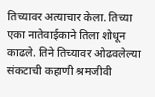तिच्यावर अत्याचार केला. तिच्या एका नातेवाईकाने तिला शोधून काढले. तिने तिच्यावर ओढवलेल्या संकटाची कहाणी श्रमजीवी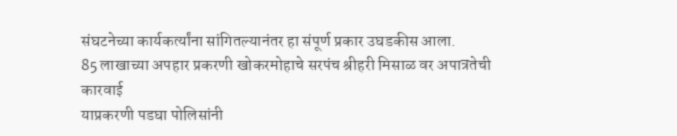संघटनेच्या कार्यकर्त्यांना सांगितल्यानंतर हा संपूर्ण प्रकार उघडकीस आला.
85 लाखाच्या अपहार प्रकरणी खोकरमोहाचे सरपंच श्रीहरी मिसाळ वर अपात्रतेची कारवाई
याप्रकरणी पडघा पोलिसांनी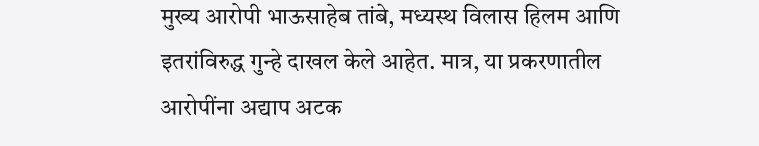मुख्य आरोपी भाऊसाहेब तांबे, मध्यस्थ विलास हिलम आणि इतरांविरुद्ध गुन्हे दाखल केले आहेत. मात्र, या प्रकरणातील आरोपींना अद्याप अटक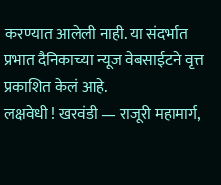करण्यात आलेली नाही. या संदर्भात प्रभात दैनिकाच्या न्यूज वेबसाईटने वृत्त प्रकाशित केलं आहे.
लक्षवेधी ! खरवंडी — राजूरी महामार्ग,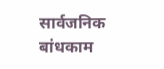सार्वजनिक बांधकाम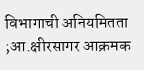विभागाची अनियमितता ;आ.क्षीरसागर आक्रमक